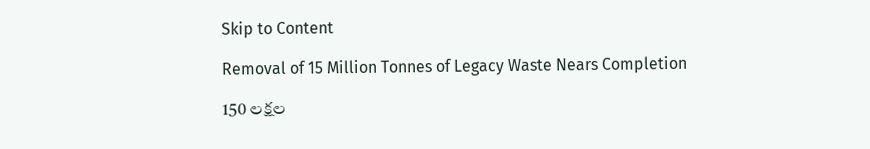Skip to Content

Removal of 15 Million Tonnes of Legacy Waste Nears Completion

150 లక్షల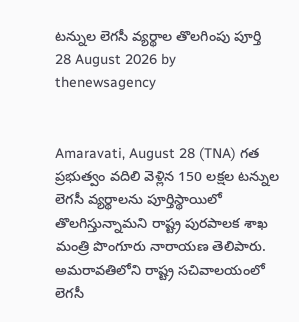టన్నుల లెగసీ వ్యర్థాల తొలగింపు పూర్తి
28 August 2026 by
thenewsagency


Amaravati, August 28 (TNA) గత ప్రభుత్వం వదిలి వెళ్లిన 150 లక్షల టన్నుల లెగసీ వ్యర్థాలను పూర్తిస్థాయిలో తొలగిస్తున్నామని రాష్ట్ర పురపాలక శాఖ మంత్రి పొంగూరు నారాయణ తెలిపారు. అమరావతిలోని రాష్ట్ర సచివాలయంలో లెగసీ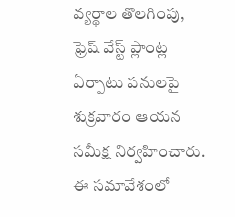వ్యర్థాల తొలగింపు, ఫ్రెష్‌ వేస్ట్‌ ప్లాంట్ల ఏర్పాటు పనులపై శుక్రవారం ఆయన సమీక్ష నిర్వహించారు. ఈ సమావేశంలో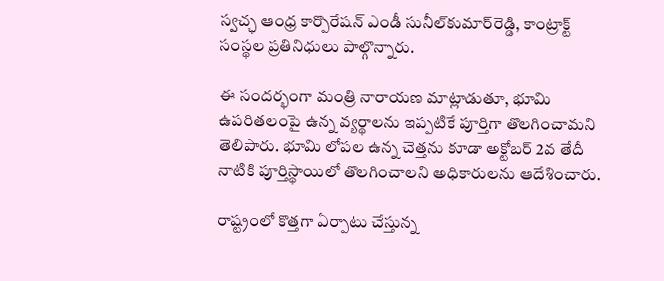స్వచ్ఛ ఆంధ్ర కార్పొరేషన్‌ ఎండీ సునీల్‌కుమార్‌రెడ్డి, కాంట్రాక్ట్‌ సంస్థల ప్రతినిధులు పాల్గొన్నారు.

ఈ సందర్భంగా మంత్రి నారాయణ మాట్లాడుతూ, భూమి ఉపరితలంపై ఉన్న వ్యర్థాలను ఇప్పటికే పూర్తిగా తొలగించామని తెలిపారు. భూమి లోపల ఉన్న చెత్తను కూడా అక్టోబర్‌ 2వ తేదీ నాటికి పూర్తిస్థాయిలో తొలగించాలని అధికారులను ఆదేశించారు.

రాష్ట్రంలో కొత్తగా ఏర్పాటు చేస్తున్న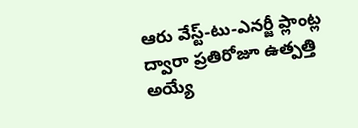ఆరు వేస్ట్‌-టు-ఎనర్జీ ప్లాంట్ల ద్వారా ప్రతిరోజూ ఉత్పత్తి అయ్యే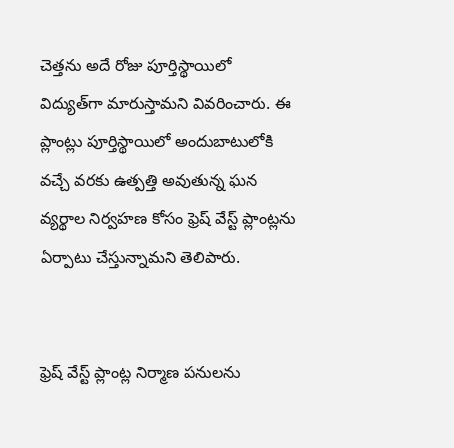చెత్తను అదే రోజు పూర్తిస్థాయిలో విద్యుత్‌గా మారుస్తామని వివరించారు. ఈ ప్లాంట్లు పూర్తిస్థాయిలో అందుబాటులోకి వచ్చే వరకు ఉత్పత్తి అవుతున్న ఘన వ్యర్థాల నిర్వహణ కోసం ఫ్రెష్‌ వేస్ట్‌ ప్లాంట్లను ఏర్పాటు చేస్తున్నామని తెలిపారు.


ఫ్రెష్‌ వేస్ట్‌ ప్లాంట్ల నిర్మాణ పనులను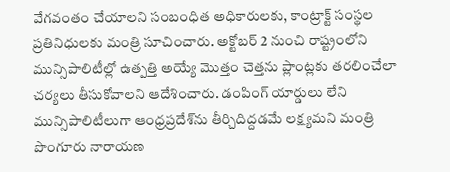వేగవంతం చేయాలని సంబంధిత అధికారులకు, కాంట్రాక్ట్‌ సంస్థల ప్రతినిధులకు మంత్రి సూచించారు. అక్టోబర్‌ 2 నుంచి రాష్ట్రంలోని మున్సిపాలిటీల్లో ఉత్పత్తి అయ్యే మొత్తం చెత్తను ప్లాంట్లకు తరలించేలా చర్యలు తీసుకోవాలని ఆదేశించారు. డంపింగ్‌ యార్డులు లేని మున్సిపాలిటీలుగా ఆంధ్రప్రదేశ్‌ను తీర్చిదిద్దడమే లక్ష్యమని మంత్రి పొంగూరు నారాయణ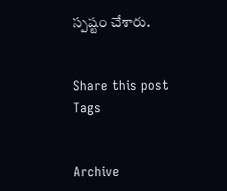స్పష్టం చేశారు.


Share this post
Tags


Archive